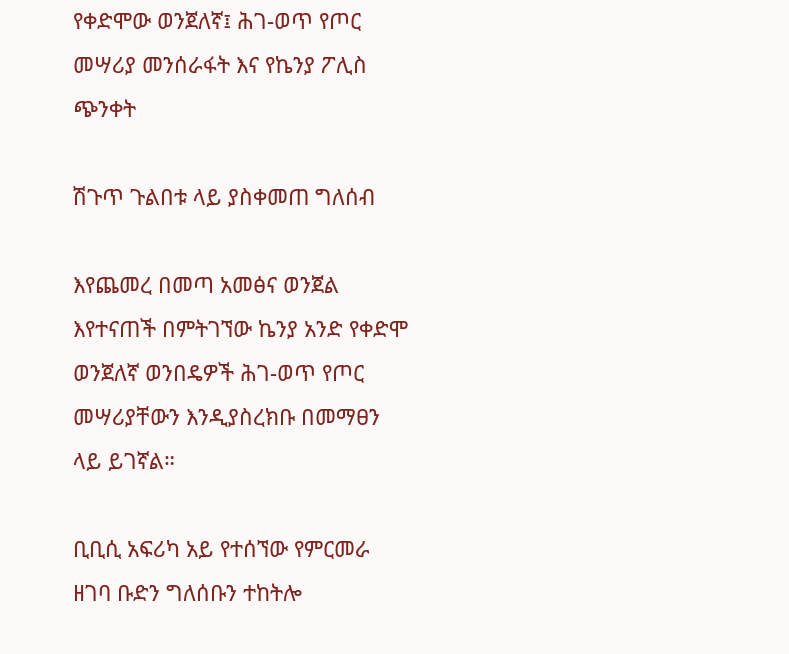የቀድሞው ወንጀለኛ፤ ሕገ-ወጥ የጦር መሣሪያ መንሰራፋት እና የኬንያ ፖሊስ ጭንቀት

ሽጉጥ ጉልበቱ ላይ ያስቀመጠ ግለሰብ

እየጨመረ በመጣ አመፅና ወንጀል እየተናጠች በምትገኘው ኬንያ አንድ የቀድሞ ወንጀለኛ ወንበዴዎች ሕገ-ወጥ የጦር መሣሪያቸውን እንዲያስረክቡ በመማፀን ላይ ይገኛል።

ቢቢሲ አፍሪካ አይ የተሰኘው የምርመራ ዘገባ ቡድን ግለሰቡን ተከትሎ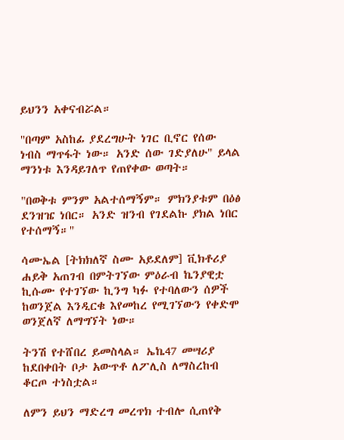ይህንን አቀናብሯል።

"በጣም አስከፊ ያደረግሁት ነገር ቢኖር የሰው ነብስ ማጥፋት ነው። አንድ ሰው ገድያለሁ" ይላል ማንነቱ እንዳይገለጥ የጠየቀው ወጣት።

"በወቅቱ ምንም አልተሰማኝም። ምክንያቱም በዕፅ ደንዝዤ ነበር። አንድ ዝንብ የገደልኩ ያክል ነበር የተሰማኝ።"

ሳሙኤል [ትክክለኛ ስሙ አይደለም] ቪክቶሪያ ሐይቅ አጠገብ በምትገኘው ምዕራብ ኬንያዊቷ ኪሱሙ የተገኘው ኪንግ ካፉ የተባለውን ሰዎች ከወንጀል እንዲርቁ እየመከረ የሚገኘውን የቀድሞ ወንጀለኛ ለማግኘት ነው።

ትንሽ የተሸበረ ይመስላል። ኤኬ47 መሣሪያ ከደበቀበት ቦታ አውጥቶ ለፖሊስ ለማስረከብ ቆርጦ ተነስቷል።

ለምን ይህን ማድረግ መረጥክ ተብሎ ሲጠየቅ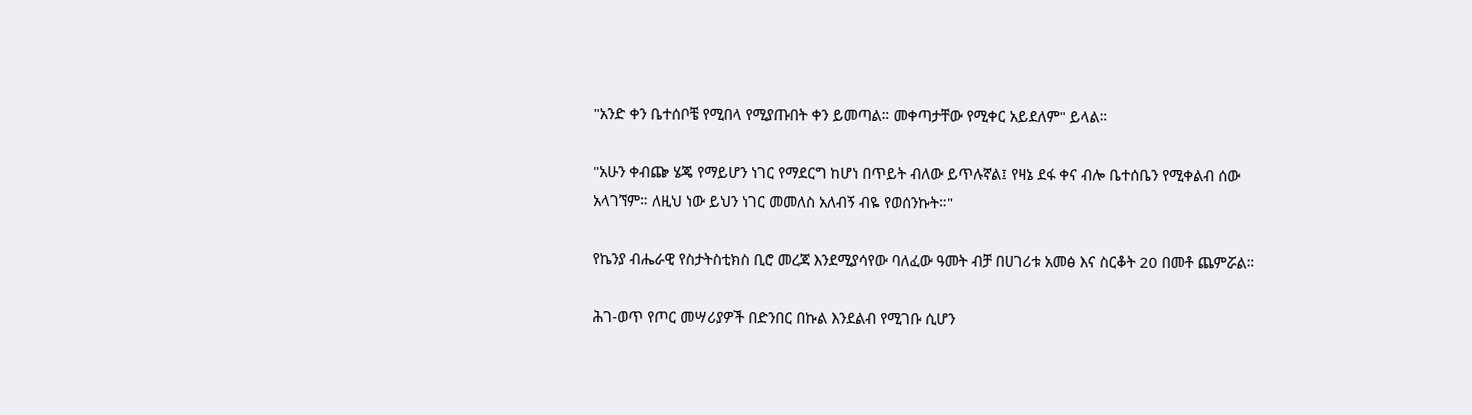"አንድ ቀን ቤተሰቦቼ የሚበላ የሚያጡበት ቀን ይመጣል። መቀጣታቸው የሚቀር አይደለም" ይላል።

"አሁን ቀብጬ ሄጄ የማይሆን ነገር የማደርግ ከሆነ በጥይት ብለው ይጥሉኛል፤ የዛኔ ደፋ ቀና ብሎ ቤተሰቤን የሚቀልብ ሰው አላገኘም። ለዚህ ነው ይህን ነገር መመለስ አለብኝ ብዬ የወሰንኩት።"

የኬንያ ብሔራዊ የስታትስቲክስ ቢሮ መረጃ እንደሚያሳየው ባለፈው ዓመት ብቻ በሀገሪቱ አመፅ እና ስርቆት 20 በመቶ ጨምሯል።

ሕገ-ወጥ የጦር መሣሪያዎች በድንበር በኩል እንደልብ የሚገቡ ሲሆን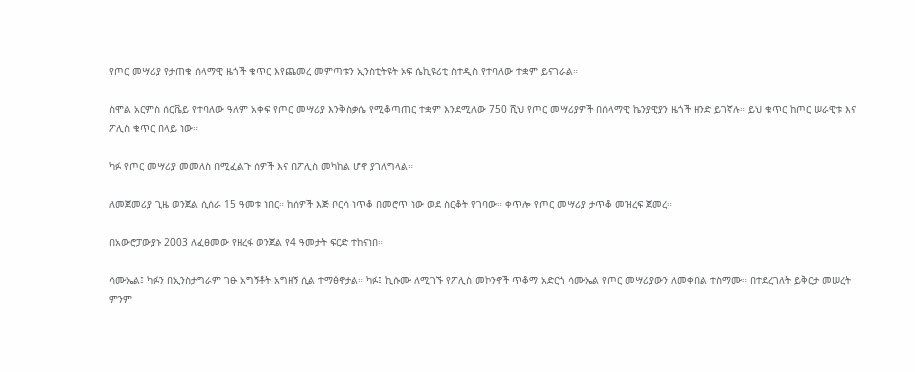የጦር መሣሪያ የታጠቁ ሰላማዊ ዜጎች ቁጥር እየጨመረ መምጣቱን ኢንስቲትዩት ኦፍ ሴኪዩሪቲ ስተዲስ የተባለው ተቋም ይናገራል።

ስሞል አርምስ ሰርቬይ የተባለው ዓለም አቀፍ የጦር መሣሪያ እንቅስቃሴ የሚቆጣጠር ተቋም እንደሚለው 750 ሺህ የጦር መሣሪያዎች በሰላማዊ ኬንያዊያን ዜጎች ዘንድ ይገኛሉ። ይህ ቁጥር ከጦር ሠራዊቱ እና ፖሊስ ቁጥር በላይ ነው።

ካፉ የጦር መሣሪያ መመለስ በሚፈልጉ ሰዎች እና በፖሊስ መካከል ሆኖ ያገለግላል።

ለመጀመሪያ ጊዜ ወንጀል ሲሰራ 15 ዓመቱ ነበር። ከሰዎች እጅ ቦርሳ ነጥቆ በመሮጥ ነው ወደ ስርቆት የገባው። ቀጥሎ የጦር መሣሪያ ታጥቆ መዝረፍ ጀመረ።

በአውሮፓውያኑ 2003 ለፈፀመው የዘረፋ ወንጀል የ4 ዓመታት ፍርድ ተከናነበ።

ሳሙኤል፤ ካፉን በኢንስታግራም ገፁ አግኝቶት አግዘኝ ሲል ተማፅኖታል። ካፉ፤ ኪሱሙ ለሚገኙ የፖሊስ መኮንኖች ጥቆማ አድርጎ ሳሙኤል የጦር መሣሪያውን ለመቀበል ተስማሙ። በተደረገለት ይቅርታ መሠረት ምንም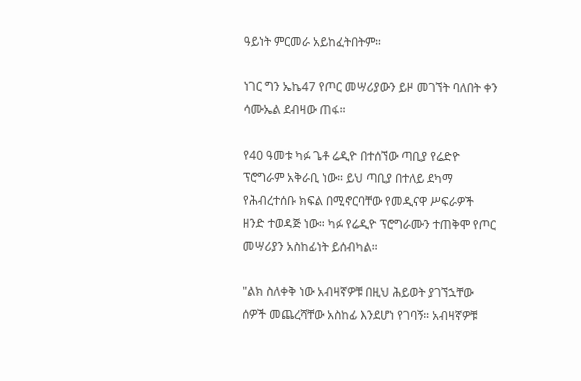ዓይነት ምርመራ አይከፈትበትም።

ነገር ግን ኤኬ47 የጦር መሣሪያውን ይዞ መገኘት ባለበት ቀን ሳሙኤል ደብዛው ጠፋ።

የ40 ዓመቱ ካፉ ጌቶ ሬዲዮ በተሰኘው ጣቢያ የሬድዮ ፕሮግራም አቅራቢ ነው። ይህ ጣቢያ በተለይ ደካማ የሕብረተሰቡ ክፍል በሚኖርባቸው የመዲናዋ ሥፍራዎች ዘንድ ተወዳጅ ነው። ካፉ የሬዲዮ ፕሮግራሙን ተጠቅሞ የጦር መሣሪያን አስከፊነት ይሰብካል።

"ልክ ስለቀቅ ነው አብዛኛዎቹ በዚህ ሕይወት ያገኘኋቸው ሰዎች መጨረሻቸው አስከፊ እንደሆነ የገባኝ። አብዛኛዎቹ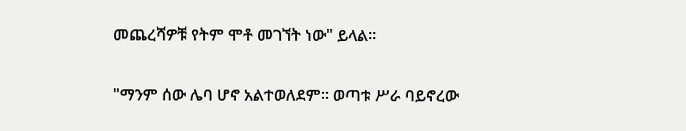መጨረሻዎቹ የትም ሞቶ መገኘት ነው" ይላል።

"ማንም ሰው ሌባ ሆኖ አልተወለደም። ወጣቱ ሥራ ባይኖረው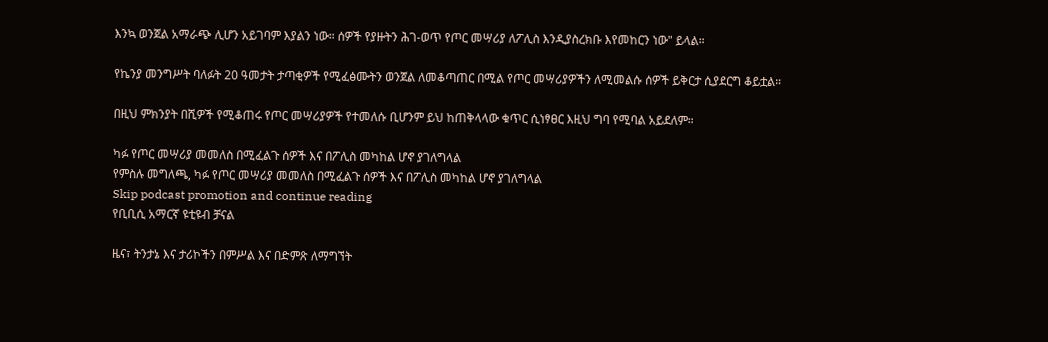እንኳ ወንጀል አማራጭ ሊሆን አይገባም እያልን ነው። ሰዎች የያዙትን ሕገ-ወጥ የጦር መሣሪያ ለፖሊስ እንዲያስረክቡ እየመከርን ነው" ይላል።

የኬንያ መንግሥት ባለፉት 20 ዓመታት ታጣቂዎች የሚፈፅሙትን ወንጀል ለመቆጣጠር በሚል የጦር መሣሪያዎችን ለሚመልሱ ሰዎች ይቅርታ ሲያደርግ ቆይቷል።

በዚህ ምክንያት በሺዎች የሚቆጠሩ የጦር መሣሪያዎች የተመለሱ ቢሆንም ይህ ከጠቅላላው ቁጥር ሲነፃፀር እዚህ ግባ የሚባል አይደለም።

ካፉ የጦር መሣሪያ መመለስ በሚፈልጉ ሰዎች እና በፖሊስ መካከል ሆኖ ያገለግላል
የምስሉ መግለጫ, ካፉ የጦር መሣሪያ መመለስ በሚፈልጉ ሰዎች እና በፖሊስ መካከል ሆኖ ያገለግላል
Skip podcast promotion and continue reading
የቢቢሲ አማርኛ ዩቲዩብ ቻናል

ዜና፣ ትንታኔ እና ታሪኮችን በምሥል እና በድምጽ ለማግኘት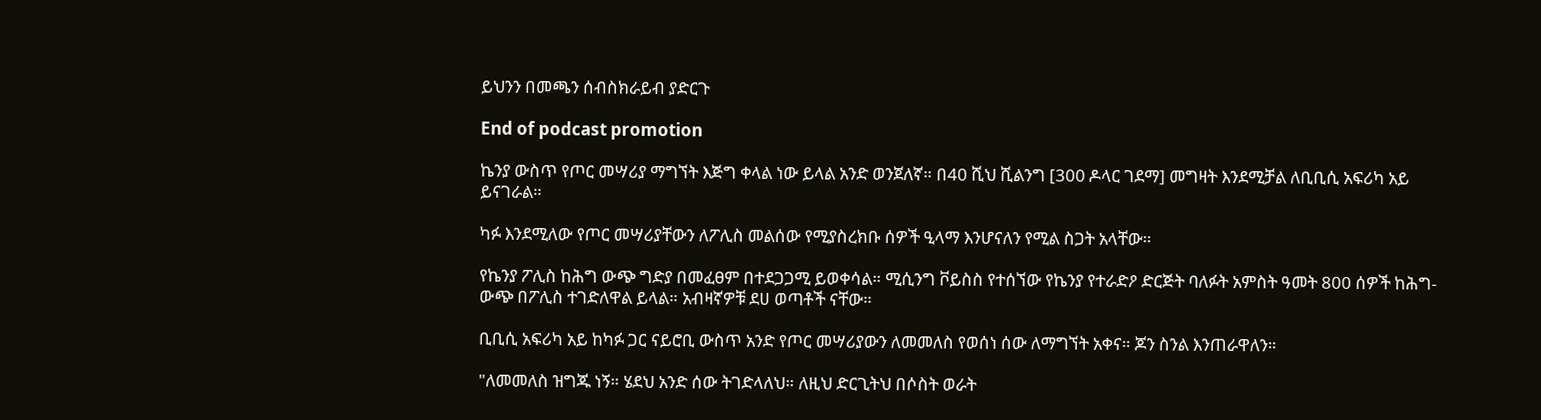ይህንን በመጫን ሰብስክራይብ ያድርጉ

End of podcast promotion

ኬንያ ውስጥ የጦር መሣሪያ ማግኘት እጅግ ቀላል ነው ይላል አንድ ወንጀለኛ። በ40 ሺህ ሺልንግ [300 ዶላር ገደማ] መግዛት እንደሚቻል ለቢቢሲ አፍሪካ አይ ይናገራል።

ካፉ እንደሚለው የጦር መሣሪያቸውን ለፖሊስ መልሰው የሚያስረክቡ ሰዎች ዒላማ እንሆናለን የሚል ስጋት አላቸው።

የኬንያ ፖሊስ ከሕግ ውጭ ግድያ በመፈፀም በተደጋጋሚ ይወቀሳል። ሚሲንግ ቮይስስ የተሰኘው የኬንያ የተራድዖ ድርጅት ባለፉት አምስት ዓመት 800 ሰዎች ከሕግ-ውጭ በፖሊስ ተገድለዋል ይላል። አብዛኛዎቹ ደሀ ወጣቶች ናቸው።

ቢቢሲ አፍሪካ አይ ከካፉ ጋር ናይሮቢ ውስጥ አንድ የጦር መሣሪያውን ለመመለስ የወሰነ ሰው ለማግኘት አቀና። ጆን ስንል እንጠራዋለን።

"ለመመለስ ዝግጁ ነኝ። ሄደህ አንድ ሰው ትገድላለህ። ለዚህ ድርጊትህ በሶስት ወራት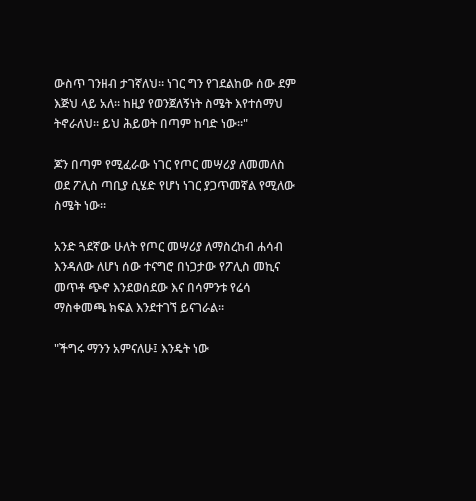ውስጥ ገንዘብ ታገኛለህ። ነገር ግን የገደልከው ሰው ደም እጅህ ላይ አለ። ከዚያ የወንጀለኝነት ስሜት እየተሰማህ ትኖራለህ። ይህ ሕይወት በጣም ከባድ ነው።"

ጆን በጣም የሚፈራው ነገር የጦር መሣሪያ ለመመለስ ወደ ፖሊስ ጣቢያ ሲሄድ የሆነ ነገር ያጋጥመኛል የሚለው ስሜት ነው።

አንድ ጓደኛው ሁለት የጦር መሣሪያ ለማስረከብ ሐሳብ እንዳለው ለሆነ ሰው ተናግሮ በነጋታው የፖሊስ መኪና መጥቶ ጭኖ እንደወሰደው እና በሳምንቱ የሬሳ ማስቀመጫ ክፍል እንደተገኘ ይናገራል።

"ችግሩ ማንን አምናለሁ፤ እንዴት ነው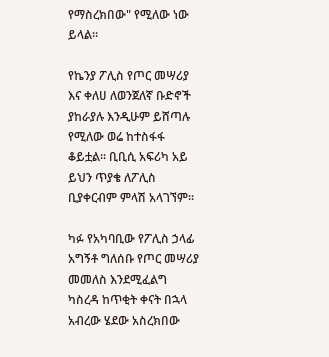የማስረክበው" የሚለው ነው ይላል።

የኬንያ ፖሊስ የጦር መሣሪያ እና ቀለሀ ለወንጀለኛ ቡድኖች ያከራያሉ እንዲሁም ይሸጣሉ የሚለው ወሬ ከተስፋፋ ቆይቷል። ቢቢሲ አፍሪካ አይ ይህን ጥያቄ ለፖሊስ ቢያቀርብም ምላሽ አላገኘም።

ካፉ የአካባቢው የፖሊስ ኃላፊ አግኝቶ ግለሰቡ የጦር መሣሪያ መመለስ እንደሚፈልግ ካስረዳ ከጥቂት ቀናት በኋላ አብረው ሄደው አስረክበው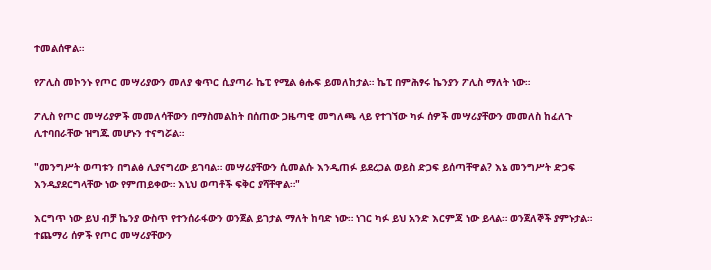ተመልሰዋል።

የፖሊስ መኮንኑ የጦር መሣሪያውን መለያ ቁጥር ሲያጣራ ኬፒ የሚል ፅሑፍ ይመለከታል። ኬፒ በምሕፃሩ ኬንያን ፖሊስ ማለት ነው።

ፖሊስ የጦር መሣሪያዎች መመለሳቸውን በማስመልከት በሰጠው ጋዜጣዊ መግለጫ ላይ የተገኘው ካፉ ሰዎች መሣሪያቸውን መመለስ ከፈለጉ ሊተባበራቸው ዝግጁ መሆኑን ተናግሯል።

"መንግሥት ወጣቱን በግልፅ ሊያናግረው ይገባል። መሣሪያቸውን ሲመልሱ እንዲጠፉ ይደረጋል ወይስ ድጋፍ ይሰጣቸዋል? እኔ መንግሥት ድጋፍ እንዲያደርግላቸው ነው የምጠይቀው። እኒህ ወጣቶች ፍቅር ያሻቸዋል።"

እርግጥ ነው ይህ ብቻ ኬንያ ውስጥ የተንሰራፋውን ወንጀል ይገታል ማለት ከባድ ነው። ነገር ካፉ ይህ አንድ እርምጃ ነው ይላል። ወንጀለኞች ያምኑታል። ተጨማሪ ሰዎች የጦር መሣሪያቸውን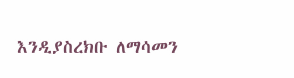እንዲያስረክቡ ለማሳመን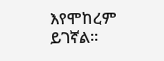እየሞከረም ይገኛል።